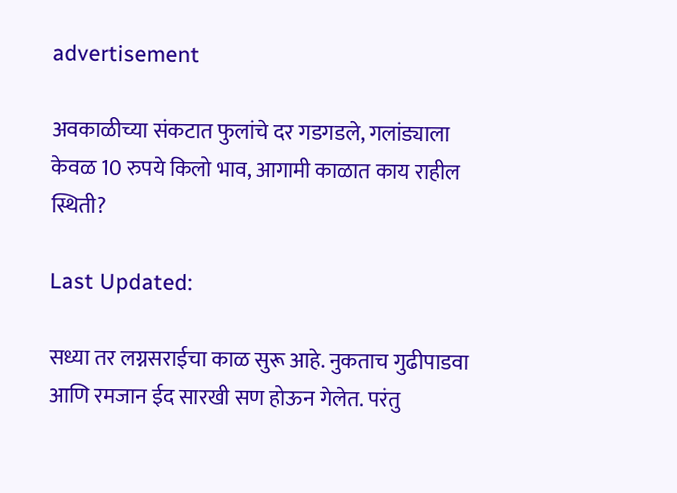advertisement

अवकाळीच्या संकटात फुलांचे दर गडगडले, गलांड्याला केवळ 10 रुपये किलो भाव, आगामी काळात काय राहील स्थिती?

Last Updated:

सध्या तर लग्नसराईचा काळ सुरू आहे. नुकताच गुढीपाडवा आणि रमजान ईद सारखी सण होऊन गेलेत. परंतु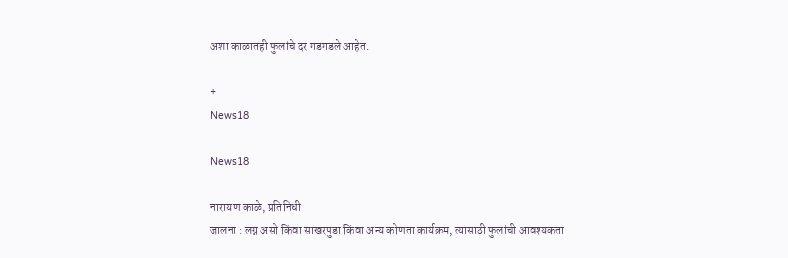अशा काळातही फुलांचे दर गडगडले आहेत.

+
News18

News18

नारायण काळे, प्रतिनिधी
जालना : लग्न असो किंवा साखरपुडा किंवा अन्य कोणता कार्यक्रम, त्यासाठी फुलांची आवश्यकता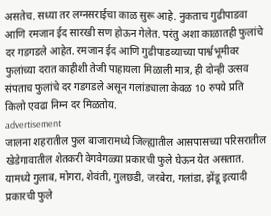असतेच. सध्या तर लग्नसराईचा काळ सुरू आहे. नुकताच गुढीपाडवा आणि रमजान ईद सारखी सण होऊन गेलेत. परंतु अशा काळातही फुलांचे दर गडगडले आहेत. रमजान ईद आणि गुढीपाडव्याच्या पार्श्वभूमीवर फुलांच्या दरात काहीशी तेजी पाहायला मिळाली मात्र, ही दोन्ही उत्सव संपताच फुलांचे दर गडगडले असून गलांड्याला केवळ 10 रुपये प्रति किलो एवढा निम्न दर मिळतोय.
advertisement
जालना शहरातील फुल बाजारामध्ये जिल्ह्यातील आसपासच्या परिसरातील खेडेगावातील शेतकरी वेगवेगळ्या प्रकारची फुले घेऊन येत असतात. यामध्ये गुलाब, मोगरा, शेवंती, गुलछडी, जरबेरा, गलांडा, झेंडू इत्यादी प्रकारची फुले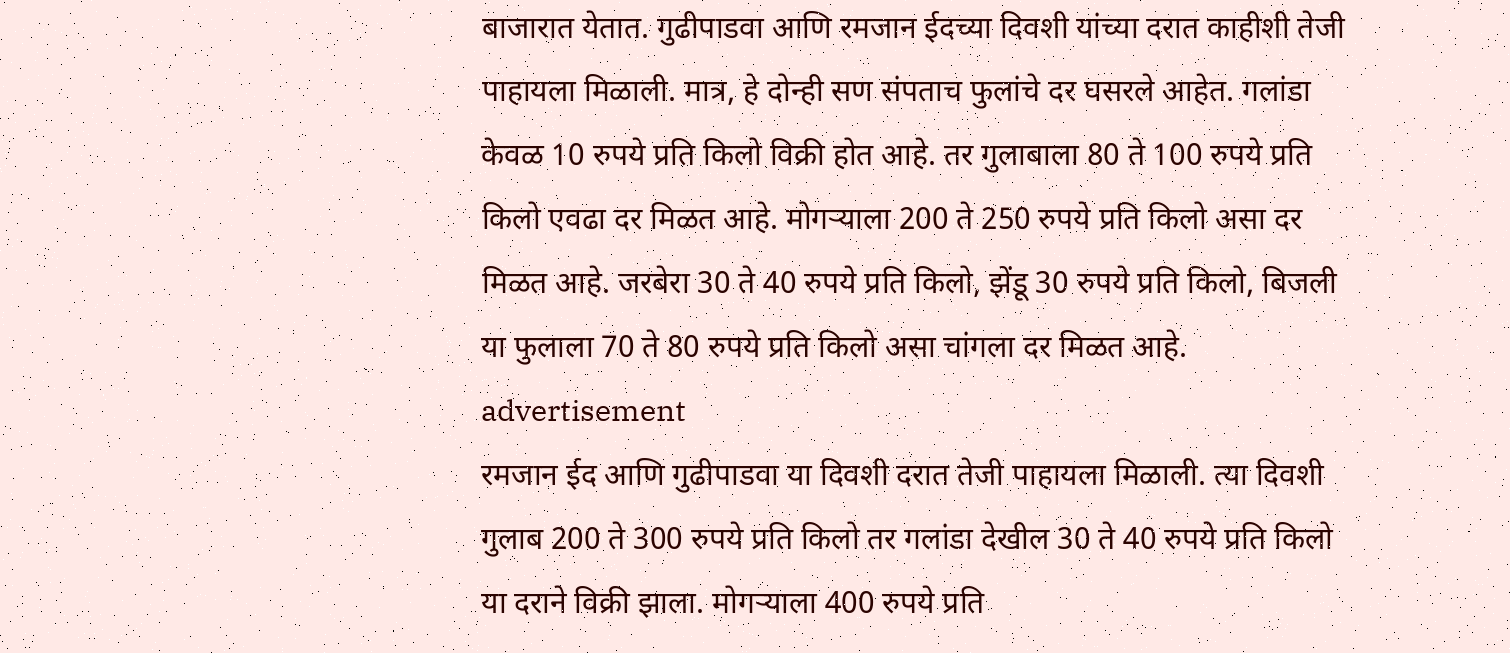बाजारात येतात. गुढीपाडवा आणि रमजान ईदच्या दिवशी यांच्या दरात काहीशी तेजी पाहायला मिळाली. मात्र, हे दोन्ही सण संपताच फुलांचे दर घसरले आहेत. गलांडा केवळ 10 रुपये प्रति किलो विक्री होत आहे. तर गुलाबाला 80 ते 100 रुपये प्रति किलो एवढा दर मिळत आहे. मोगऱ्याला 200 ते 250 रुपये प्रति किलो असा दर मिळत आहे. जरबेरा 30 ते 40 रुपये प्रति किलो, झेंडू 30 रुपये प्रति किलो, बिजली या फुलाला 70 ते 80 रुपये प्रति किलो असा चांगला दर मिळत आहे.
advertisement
रमजान ईद आणि गुढीपाडवा या दिवशी दरात तेजी पाहायला मिळाली. त्या दिवशी गुलाब 200 ते 300 रुपये प्रति किलो तर गलांडा देखील 30 ते 40 रुपये प्रति किलो या दराने विक्री झाला. मोगऱ्याला 400 रुपये प्रति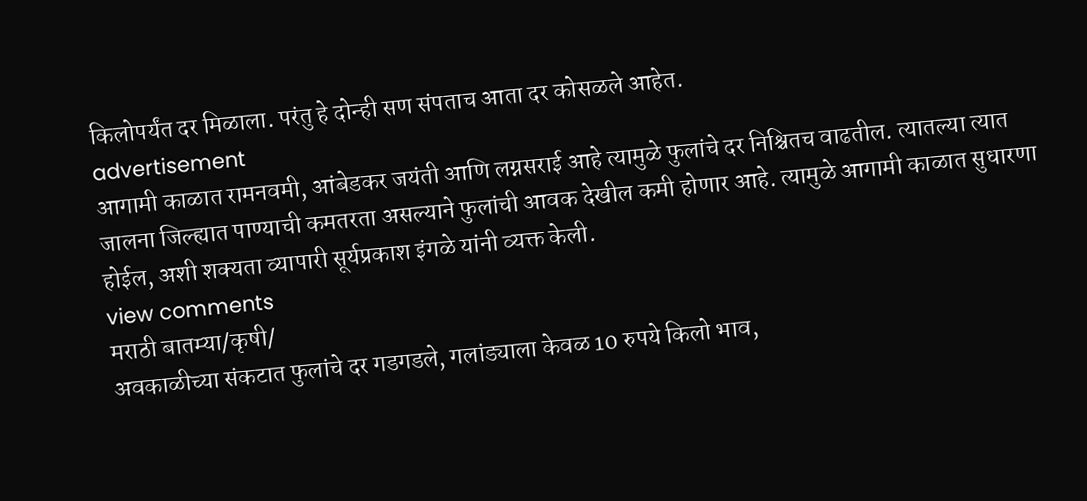किलोपर्यंत दर मिळाला. परंतु हे दोन्ही सण संपताच आता दर कोसळले आहेत.
advertisement
आगामी काळात रामनवमी, आंबेडकर जयंती आणि लग्नसराई आहे त्यामुळे फुलांचे दर निश्चितच वाढतील. त्यातल्या त्यात जालना जिल्ह्यात पाण्याची कमतरता असल्याने फुलांची आवक देखील कमी होणार आहे. त्यामुळे आगामी काळात सुधारणा होईल, अशी शक्यता व्यापारी सूर्यप्रकाश इंगळे यांनी व्यक्त केली.
view comments
मराठी बातम्या/कृषी/
अवकाळीच्या संकटात फुलांचे दर गडगडले, गलांड्याला केवळ 10 रुपये किलो भाव,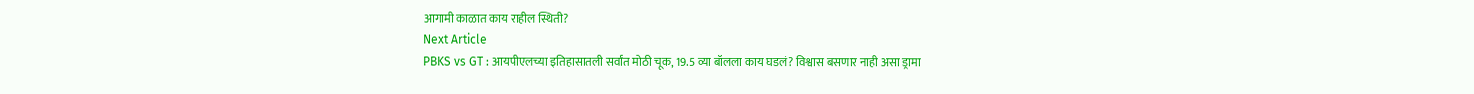आगामी काळात काय राहील स्थिती?
Next Article
PBKS vs GT : आयपीएलच्या इतिहासातली सर्वांत मोठी चूक, 19.5 व्या बॉलला काय घडलं? विश्वास बसणार नाही असा ड्रामा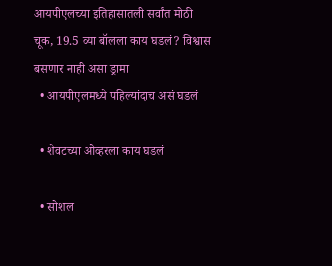आयपीएलच्या इतिहासातली सर्वांत मोठी चूक, 19.5 व्या बॉलला काय घडलं? विश्वास बसणार नाही असा ड्रामा
  • आयपीएलमध्ये पहिल्यांदाच असं घडलं

  • शेवटच्या ओव्हरला काय घडलं

  • सोशल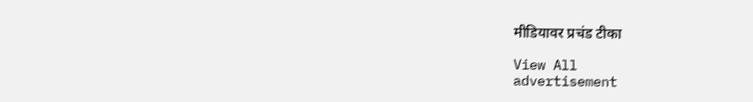मीडियावर प्रचंड टीका

View All
advertisement